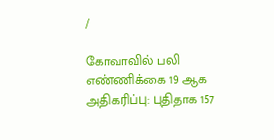/

கோவாவில் பலி எண்ணிக்கை 19 ஆக அதிகரிப்பு: புதிதாக 157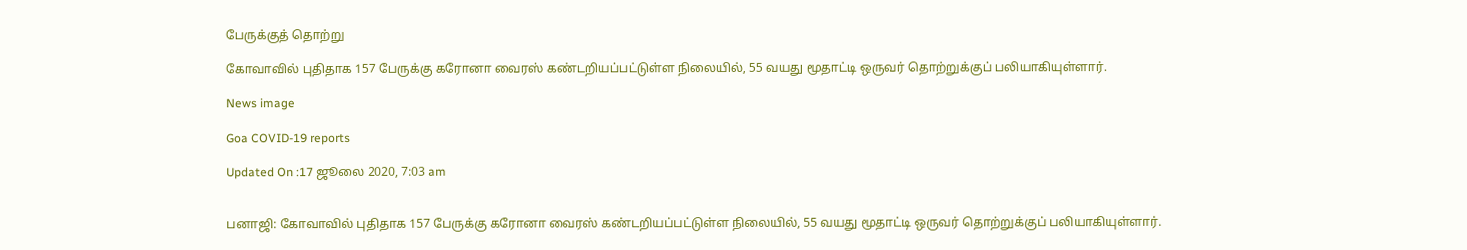பேருக்குத் தொற்று

கோவாவில் புதிதாக 157 பேருக்கு கரோனா வைரஸ் கண்டறியப்பட்டுள்ள நிலையில், 55 வயது மூதாட்டி ஒருவர் தொற்றுக்குப் பலியாகியுள்ளார்.

News image

Goa COVID-19 reports

Updated On :17 ஜூலை 2020, 7:03 am


பனாஜி: கோவாவில் புதிதாக 157 பேருக்கு கரோனா வைரஸ் கண்டறியப்பட்டுள்ள நிலையில், 55 வயது மூதாட்டி ஒருவர் தொற்றுக்குப் பலியாகியுள்ளார்.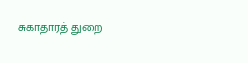சுகாதாரத் துறை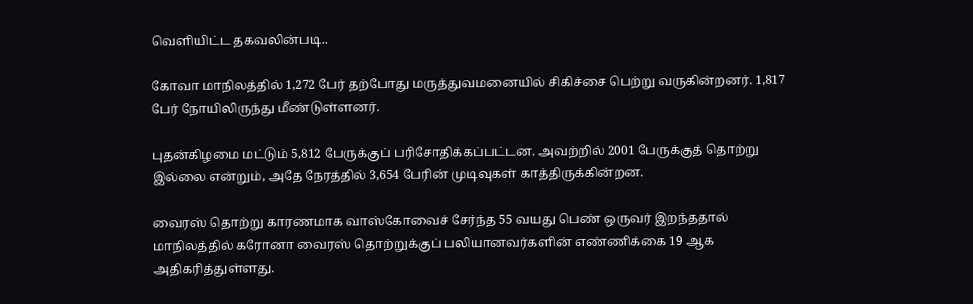வெளியிட்ட தகவலின்படி..

கோவா மாநிலத்தில் 1,272 பேர் தற்போது மருத்துவமனையில் சிகிச்சை பெற்று வருகின்றனர். 1,817 பேர் நோயிலிருந்து மீண்டுள்ளனர்.

புதன்கிழமை மட்டும் 5,812 பேருக்குப் பரிசோதிக்கப்பட்டன. அவற்றில் 2001 பேருக்குத் தொற்று இல்லை என்றும், அதே நேரத்தில் 3,654 பேரின் முடிவுகள் காத்திருக்கின்றன.

வைரஸ் தொற்று காரணமாக வாஸ்கோவைச் சேர்ந்த 55 வயது பெண் ஒருவர் இறந்ததால் மாநிலத்தில் கரோனா வைரஸ் தொற்றுக்குப் பலியானவர்களின் எண்ணிக்கை 19 ஆக அதிகரித்துள்ளது.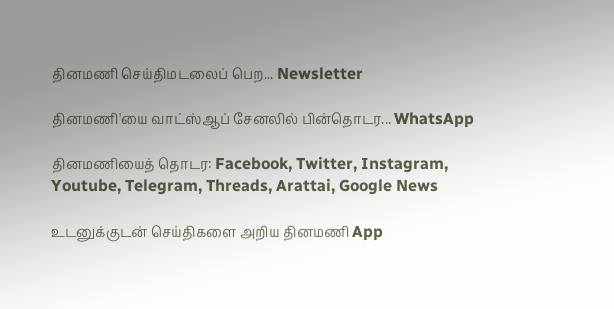தினமணி செய்திமடலைப் பெற... Newsletter

தினமணி'யை வாட்ஸ்ஆப் சேனலில் பின்தொடர... WhatsApp

தினமணியைத் தொடர: Facebook, Twitter, Instagram, Youtube, Telegram, Threads, Arattai, Google News

உடனுக்குடன் செய்திகளை அறிய தினமணி App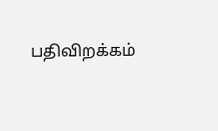பதிவிறக்கம்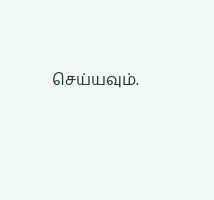செய்யவும்.